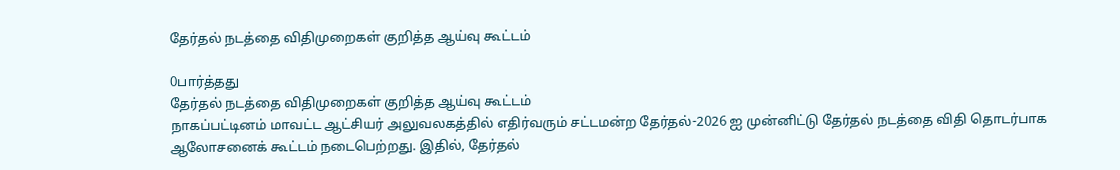தேர்தல் நடத்தை விதிமுறைகள் குறித்த ஆய்வு கூட்டம்

0பார்த்தது
தேர்தல் நடத்தை விதிமுறைகள் குறித்த ஆய்வு கூட்டம்
நாகப்பட்டினம் மாவட்ட ஆட்சியர் அலுவலகத்தில் எதிர்வரும் சட்டமன்ற தேர்தல்-2026 ஐ முன்னிட்டு தேர்தல் நடத்தை விதி தொடர்பாக ஆலோசனைக் கூட்டம் நடைபெற்றது. இதில், தேர்தல்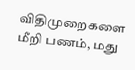விதிமுறைகளை மீறி பணம், மது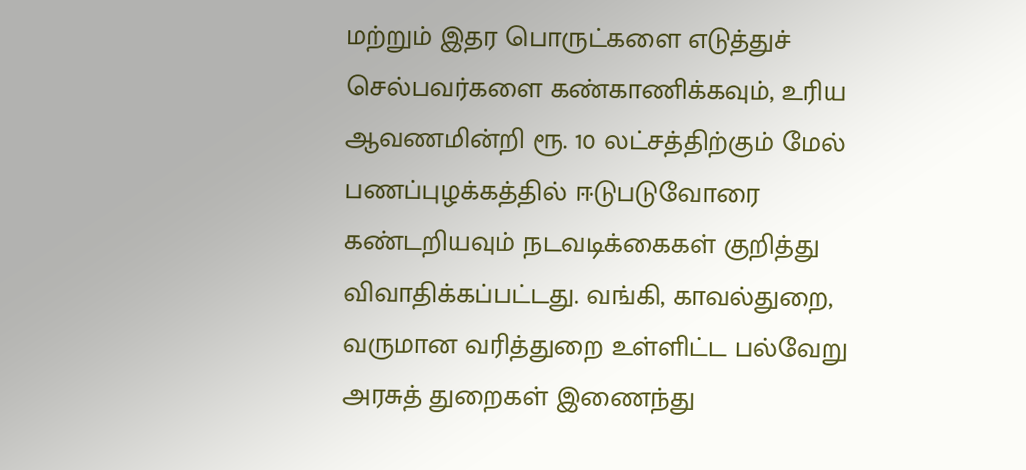மற்றும் இதர பொருட்களை எடுத்துச் செல்பவர்களை கண்காணிக்கவும், உரிய ஆவணமின்றி ரூ. 10 லட்சத்திற்கும் மேல் பணப்புழக்கத்தில் ஈடுபடுவோரை கண்டறியவும் நடவடிக்கைகள் குறித்து விவாதிக்கப்பட்டது. வங்கி, காவல்துறை, வருமான வரித்துறை உள்ளிட்ட பல்வேறு அரசுத் துறைகள் இணைந்து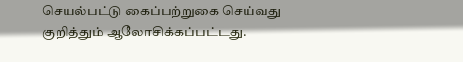செயல்பட்டு கைப்பற்றுகை செய்வது குறித்தும் ஆலோசிக்கப்பட்டது.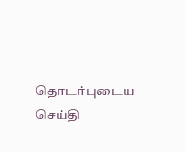தொடர்புடைய செய்தி